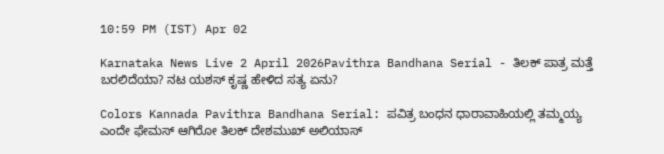10:59 PM (IST) Apr 02

Karnataka News Live 2 April 2026Pavithra Bandhana Serial - ತಿಲಕ್‌ ಪಾತ್ರ ಮತ್ತೆ ಬರಲಿದೆಯಾ? ನಟ ಯಶಸ್‌ ಕೃಷ್ಣ ಹೇಳಿದ ಸತ್ಯ ಏನು?

Colors Kannada Pavithra Bandhana Serial: ಪವಿತ್ರ ಬಂಧನ ಧಾರಾವಾಹಿಯಲ್ಲಿ ತಮ್ಮಯ್ಯ ಎಂದೇ ಫೇಮಸ್‌ ಆಗಿರೋ ತಿಲಕ್‌ ದೇಶಮುಖ್‌ ಅಲಿಯಾಸ್‌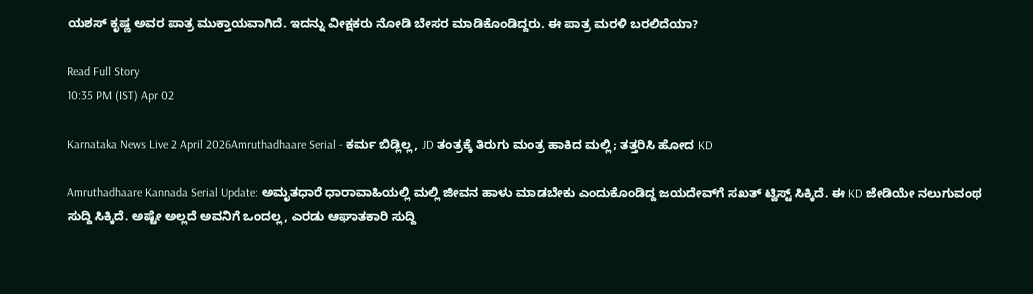ಯಶಸ್‌ ಕೃಷ್ಣ ಅವರ ಪಾತ್ರ ಮುಕ್ತಾಯವಾಗಿದೆ. ಇದನ್ನು ವೀಕ್ಷಕರು ನೋಡಿ ಬೇಸರ ಮಾಡಿಕೊಂಡಿದ್ದರು. ಈ ಪಾತ್ರ ಮರಳಿ ಬರಲಿದೆಯಾ?

Read Full Story
10:35 PM (IST) Apr 02

Karnataka News Live 2 April 2026Amruthadhaare Serial - ಕರ್ಮ ಬಿಡ್ಲಿಲ್ಲ, JD ತಂತ್ರಕ್ಕೆ ತಿರುಗು ಮಂತ್ರ ಹಾಕಿದ ಮಲ್ಲಿ; ತತ್ತರಿಸಿ ಹೋದ KD

Amruthadhaare Kannada Serial Update: ಅಮೃತಧಾರೆ ಧಾರಾವಾಹಿಯಲ್ಲಿ ಮಲ್ಲಿ ಜೀವನ ಹಾಳು ಮಾಡಬೇಕು ಎಂದುಕೊಂಡಿದ್ದ ಜಯದೇವ್‌ಗೆ ಸಖತ್‌ ಟ್ವಿಸ್ಟ್‌ ಸಿಕ್ಕಿದೆ. ಈ KD ಜೇಡಿಯೇ ನಲುಗುವಂಥ ಸುದ್ದಿ ಸಿಕ್ಕಿದೆ. ಅಷ್ಟೇ ಅಲ್ಲದೆ ಅವನಿಗೆ ಒಂದಲ್ಲ, ಎರಡು ಆಘಾತಕಾರಿ ಸುದ್ದಿ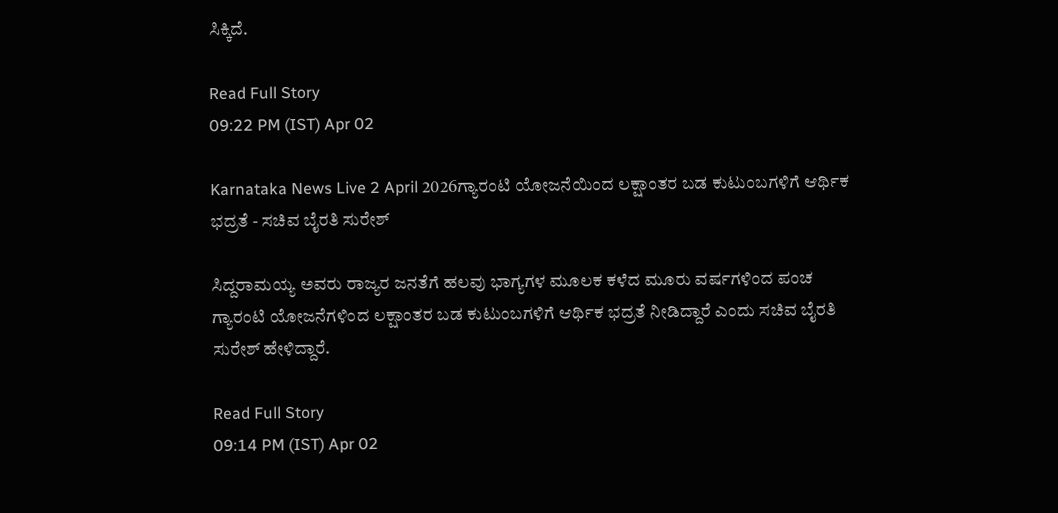ಸಿಕ್ಕಿದೆ.

Read Full Story
09:22 PM (IST) Apr 02

Karnataka News Live 2 April 2026ಗ್ಯಾರಂಟಿ ಯೋಜನೆಯಿಂದ ಲಕ್ಷಾಂತರ ಬಡ ಕುಟುಂಬಗಳಿಗೆ ಆರ್ಥಿಕ ಭದ್ರತೆ - ಸಚಿವ ಬೈರತಿ ಸುರೇಶ್

ಸಿದ್ದರಾಮಯ್ಯ ಅವರು ರಾಜ್ಯರ ಜನತೆಗೆ ಹಲವು ಭಾಗ್ಯಗಳ ಮೂಲಕ ಕಳೆದ ಮೂರು ವರ್ಷಗಳಿಂದ ಪಂಚ ಗ್ಯಾರಂಟಿ ಯೋಜನೆಗಳಿಂದ ಲಕ್ಷಾಂತರ ಬಡ ಕುಟುಂಬಗಳಿಗೆ ಆರ್ಥಿಕ ಭದ್ರತೆ ನೀಡಿದ್ದಾರೆ ಎಂದು ಸಚಿವ ಬೈರತಿ ಸುರೇಶ್ ಹೇಳಿದ್ದಾರೆ.

Read Full Story
09:14 PM (IST) Apr 02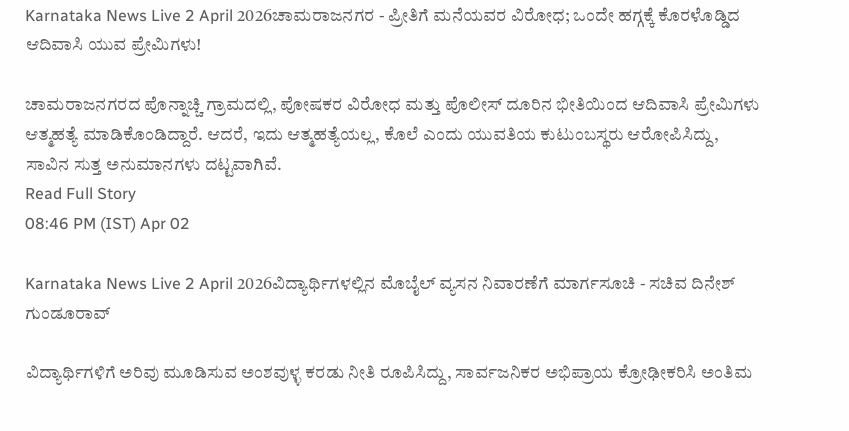Karnataka News Live 2 April 2026ಚಾಮರಾಜನಗರ - ಪ್ರೀತಿಗೆ ಮನೆಯವರ ವಿರೋಧ; ಒಂದೇ ಹಗ್ಗಕ್ಕೆ ಕೊರಳೊಡ್ಡಿದ ಆದಿವಾಸಿ ಯುವ ಪ್ರೇಮಿಗಳು!

ಚಾಮರಾಜನಗರದ ಪೊನ್ನಾಚ್ಚಿ ಗ್ರಾಮದಲ್ಲಿ, ಪೋಷಕರ ವಿರೋಧ ಮತ್ತು ಪೊಲೀಸ್ ದೂರಿನ ಭೀತಿಯಿಂದ ಆದಿವಾಸಿ ಪ್ರೇಮಿಗಳು ಆತ್ಮಹತ್ಯೆ ಮಾಡಿಕೊಂಡಿದ್ದಾರೆ. ಆದರೆ, ಇದು ಆತ್ಮಹತ್ಯೆಯಲ್ಲ, ಕೊಲೆ ಎಂದು ಯುವತಿಯ ಕುಟುಂಬಸ್ಥರು ಆರೋಪಿಸಿದ್ದು, ಸಾವಿನ ಸುತ್ತ ಅನುಮಾನಗಳು ದಟ್ಟವಾಗಿವೆ.
Read Full Story
08:46 PM (IST) Apr 02

Karnataka News Live 2 April 2026ವಿದ್ಯಾರ್ಥಿಗಳಲ್ಲಿನ ಮೊಬೈಲ್‌ ವ್ಯಸನ ನಿವಾರಣೆಗೆ ಮಾರ್ಗಸೂಚಿ - ಸಚಿವ ದಿನೇಶ್ ಗುಂಡೂರಾವ್

ವಿದ್ಯಾರ್ಥಿಗಳಿಗೆ ಅರಿವು ಮೂಡಿಸುವ ಅಂಶವುಳ್ಳ ಕರಡು ನೀತಿ ರೂಪಿಸಿದ್ದು, ಸಾರ್ವಜನಿಕರ ಅಭಿಪ್ರಾಯ ಕ್ರೋಢೀಕರಿಸಿ ಅಂತಿಮ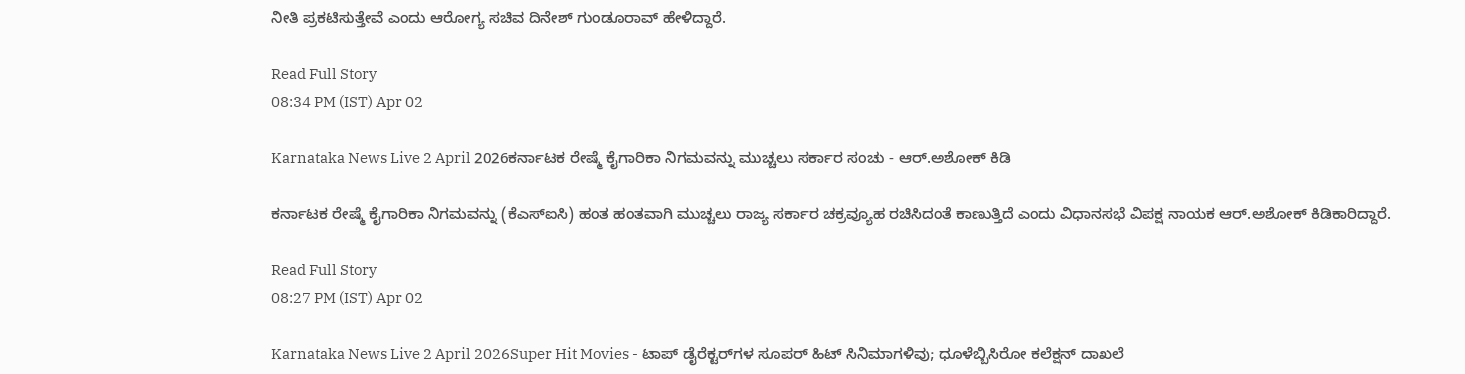ನೀತಿ ಪ್ರಕಟಿಸುತ್ತೇವೆ ಎಂದು ಆರೋಗ್ಯ ಸಚಿವ ದಿನೇಶ್ ಗುಂಡೂರಾವ್ ಹೇಳಿದ್ದಾರೆ.

Read Full Story
08:34 PM (IST) Apr 02

Karnataka News Live 2 April 2026ಕರ್ನಾಟಕ ರೇಷ್ಮೆ ಕೈಗಾರಿಕಾ ನಿಗಮವನ್ನು ಮುಚ್ಚಲು ಸರ್ಕಾರ ಸಂಚು - ಆರ್‌.ಅಶೋಕ್‌ ಕಿಡಿ

ಕರ್ನಾಟಕ ರೇಷ್ಮೆ ಕೈಗಾರಿಕಾ ನಿಗಮವನ್ನು (ಕೆಎಸ್‌ಐಸಿ) ಹಂತ ಹಂತವಾಗಿ ಮುಚ್ಚಲು ರಾಜ್ಯ ಸರ್ಕಾರ ಚಕ್ರವ್ಯೂಹ ರಚಿಸಿದಂತೆ ಕಾಣುತ್ತಿದೆ ಎಂದು ವಿಧಾನಸಭೆ ವಿಪಕ್ಷ ನಾಯಕ ಆರ್‌.ಅಶೋಕ್‌ ಕಿಡಿಕಾರಿದ್ದಾರೆ.

Read Full Story
08:27 PM (IST) Apr 02

Karnataka News Live 2 April 2026Super Hit Movies - ಟಾಪ್‌ ಡೈರೆಕ್ಟರ್‌ಗಳ ಸೂಪರ್‌ ಹಿಟ್‌ ಸಿನಿಮಾಗಳಿವು; ಧೂಳೆಬ್ಬಿಸಿರೋ ಕಲೆಕ್ಷನ್‌ ದಾಖಲೆ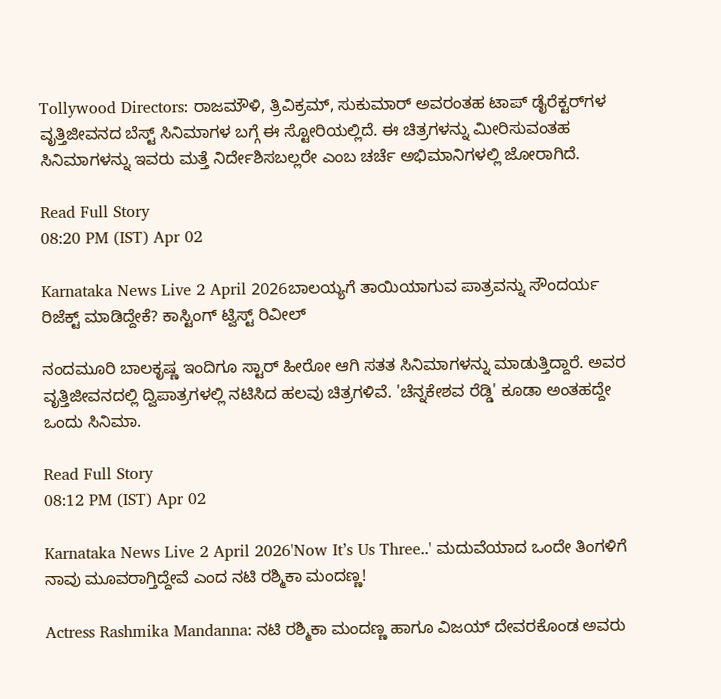Tollywood Directors: ರಾಜಮೌಳಿ, ತ್ರಿವಿಕ್ರಮ್, ಸುಕುಮಾರ್ ಅವರಂತಹ ಟಾಪ್ ಡೈರೆಕ್ಟರ್‌ಗಳ ವೃತ್ತಿಜೀವನದ ಬೆಸ್ಟ್ ಸಿನಿಮಾಗಳ ಬಗ್ಗೆ ಈ ಸ್ಟೋರಿಯಲ್ಲಿದೆ. ಈ ಚಿತ್ರಗಳನ್ನು ಮೀರಿಸುವಂತಹ ಸಿನಿಮಾಗಳನ್ನು ಇವರು ಮತ್ತೆ ನಿರ್ದೇಶಿಸಬಲ್ಲರೇ ಎಂಬ ಚರ್ಚೆ ಅಭಿಮಾನಿಗಳಲ್ಲಿ ಜೋರಾಗಿದೆ.

Read Full Story
08:20 PM (IST) Apr 02

Karnataka News Live 2 April 2026ಬಾಲಯ್ಯಗೆ ತಾಯಿಯಾಗುವ ಪಾತ್ರವನ್ನು ಸೌಂದರ್ಯ ರಿಜೆಕ್ಟ್ ಮಾಡಿದ್ದೇಕೆ? ಕಾಸ್ಟಿಂಗ್ ಟ್ವಿಸ್ಟ್ ರಿವೀಲ್

ನಂದಮೂರಿ ಬಾಲಕೃಷ್ಣ ಇಂದಿಗೂ ಸ್ಟಾರ್ ಹೀರೋ ಆಗಿ ಸತತ ಸಿನಿಮಾಗಳನ್ನು ಮಾಡುತ್ತಿದ್ದಾರೆ. ಅವರ ವೃತ್ತಿಜೀವನದಲ್ಲಿ ದ್ವಿಪಾತ್ರಗಳಲ್ಲಿ ನಟಿಸಿದ ಹಲವು ಚಿತ್ರಗಳಿವೆ. 'ಚೆನ್ನಕೇಶವ ರೆಡ್ಡಿ' ಕೂಡಾ ಅಂತಹದ್ದೇ ಒಂದು ಸಿನಿಮಾ.

Read Full Story
08:12 PM (IST) Apr 02

Karnataka News Live 2 April 2026'Now It’s Us Three..' ಮದುವೆಯಾದ ಒಂದೇ ತಿಂಗಳಿಗೆ ನಾವು ಮೂವರಾಗ್ತಿದ್ದೇವೆ ಎಂದ ನಟಿ ರಶ್ಮಿಕಾ ಮಂದಣ್ಣ!

Actress Rashmika Mandanna: ನಟಿ ರಶ್ಮಿಕಾ ಮಂದಣ್ಣ ಹಾಗೂ ವಿಜಯ್‌ ದೇವರಕೊಂಡ ಅವರು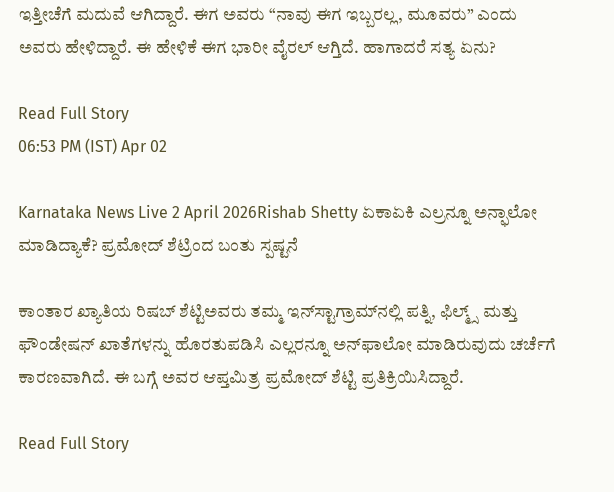ಇತ್ತೀಚೆಗೆ ಮದುವೆ ಆಗಿದ್ದಾರೆ. ಈಗ ಅವರು “ನಾವು ಈಗ ಇಬ್ಬರಲ್ಲ, ಮೂವರು” ಎಂದು ಅವರು ಹೇಳಿದ್ದಾರೆ. ಈ ಹೇಳಿಕೆ ಈಗ ಭಾರೀ ವೈರಲ್‌ ಆಗ್ತಿದೆ. ಹಾಗಾದರೆ ಸತ್ಯ ಏನು?

Read Full Story
06:53 PM (IST) Apr 02

Karnataka News Live 2 April 2026Rishab Shetty ಏಕಾಏಕಿ ಎಲ್ರನ್ನೂ ಅನ್ಫಾಲೋ ಮಾಡಿದ್ಯಾಕೆ? ಪ್ರಮೋದ್ ಶೆಟ್ರಿಂದ ಬಂತು ಸ್ಪಷ್ಟನೆ

ಕಾಂತಾರ ಖ್ಯಾತಿಯ ರಿಷಬ್ ಶೆಟ್ಟಿಅವರು ತಮ್ಮ ಇನ್‌ಸ್ಟಾಗ್ರಾಮ್‌ನಲ್ಲಿ ಪತ್ನಿ, ಫಿಲ್ಮ್ಸ್ ಮತ್ತು ಫೌಂಡೇಷನ್ ಖಾತೆಗಳನ್ನು ಹೊರತುಪಡಿಸಿ ಎಲ್ಲರನ್ನೂ ಅನ್‌ಫಾಲೋ ಮಾಡಿರುವುದು ಚರ್ಚೆಗೆ ಕಾರಣವಾಗಿದೆ. ಈ ಬಗ್ಗೆ ಅವರ ಆಪ್ತಮಿತ್ರ ಪ್ರಮೋದ್ ಶೆಟ್ಟಿ ಪ್ರತಿಕ್ರಿಯಿಸಿದ್ದಾರೆ.

Read Full Story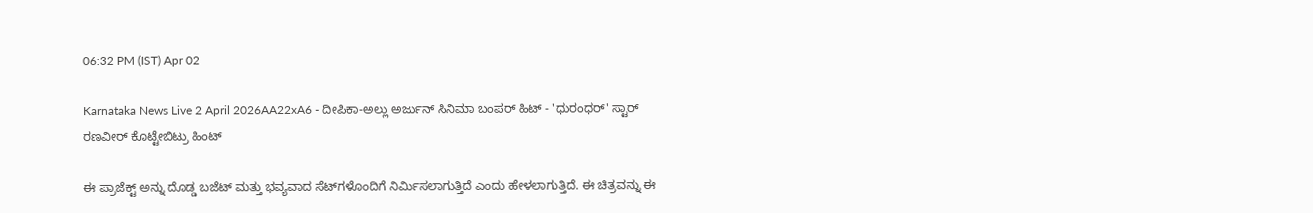06:32 PM (IST) Apr 02

Karnataka News Live 2 April 2026AA22xA6 - ದೀಪಿಕಾ-ಅಲ್ಲು ಅರ್ಜುನ್ ಸಿನಿಮಾ ಬಂಪರ್ ಹಿಟ್ - 'ಧುರಂಧರ್' ಸ್ಟಾರ್ ರಣವೀರ್ ಕೊಟ್ಟೇಬಿಟ್ರು ಹಿಂಟ್

ಈ ಪ್ರಾಜೆಕ್ಟ್‌ ಅನ್ನು ದೊಡ್ಡ ಬಜೆಟ್ ಮತ್ತು ಭವ್ಯವಾದ ಸೆಟ್‌ಗಳೊಂದಿಗೆ ನಿರ್ಮಿಸಲಾಗುತ್ತಿದೆ ಎಂದು ಹೇಳಲಾಗುತ್ತಿದೆ. ಈ ಚಿತ್ರವನ್ನು ಈ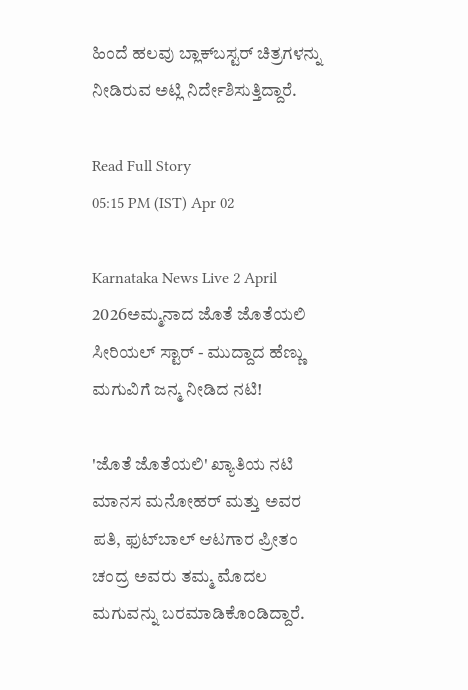ಹಿಂದೆ ಹಲವು ಬ್ಲಾಕ್‌ಬಸ್ಟರ್ ಚಿತ್ರಗಳನ್ನು ನೀಡಿರುವ ಅಟ್ಲಿ ನಿರ್ದೇಶಿಸುತ್ತಿದ್ದಾರೆ.

Read Full Story
05:15 PM (IST) Apr 02

Karnataka News Live 2 April 2026ಅಮ್ಮನಾದ ಜೊತೆ ಜೊತೆಯಲಿ ಸೀರಿಯಲ್‌ ಸ್ಟಾರ್‌ - ಮುದ್ದಾದ ಹೆಣ್ಣು ಮಗುವಿಗೆ ಜನ್ಮ ನೀಡಿದ ನಟಿ!

'ಜೊತೆ ಜೊತೆಯಲಿ' ಖ್ಯಾತಿಯ ನಟಿ ಮಾನಸ ಮನೋಹರ್ ಮತ್ತು ಅವರ ಪತಿ, ಫುಟ್‌ಬಾಲ್ ಆಟಗಾರ ಪ್ರೀತಂ ಚಂದ್ರ ಅವರು ತಮ್ಮ ಮೊದಲ ಮಗುವನ್ನು ಬರಮಾಡಿಕೊಂಡಿದ್ದಾರೆ.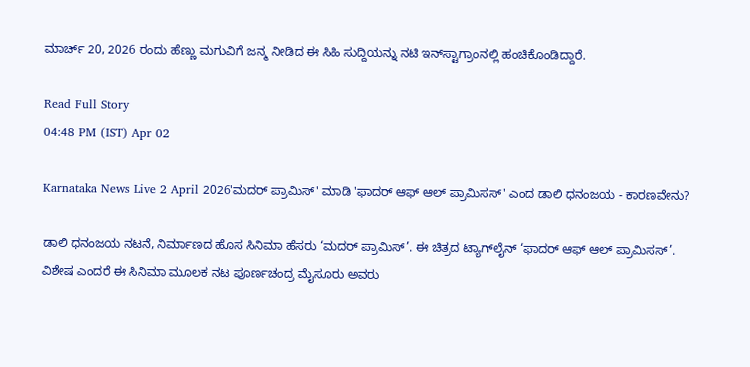ಮಾರ್ಚ್ 20, 2026 ರಂದು ಹೆಣ್ಣು ಮಗುವಿಗೆ ಜನ್ಮ ನೀಡಿದ ಈ ಸಿಹಿ ಸುದ್ದಿಯನ್ನು ನಟಿ ಇನ್‌ಸ್ಟಾಗ್ರಾಂನಲ್ಲಿ ಹಂಚಿಕೊಂಡಿದ್ದಾರೆ.

Read Full Story
04:48 PM (IST) Apr 02

Karnataka News Live 2 April 2026'ಮದರ್ ಪ್ರಾಮಿಸ್‌' ಮಾಡಿ 'ಫಾದರ್‌ ಆಫ್‌ ಆಲ್‌ ಪ್ರಾಮಿಸಸ್‌' ಎಂದ ಡಾಲಿ ಧನಂಜಯ - ಕಾರಣವೇನು?

ಡಾಲಿ ಧನಂಜಯ ನಟನೆ, ನಿರ್ಮಾಣದ ಹೊಸ ಸಿನಿಮಾ ಹೆಸರು ‘ಮದರ್ ಪ್ರಾಮಿಸ್’. ಈ ಚಿತ್ರದ ಟ್ಯಾಗ್‌ಲೈನ್‌ ‘ಫಾದರ್‌ ಆಫ್‌ ಆಲ್‌ ಪ್ರಾಮಿಸಸ್‌’. ವಿಶೇಷ ಎಂದರೆ ಈ ಸಿನಿಮಾ ಮೂಲಕ ನಟ ಪೂರ್ಣಚಂದ್ರ ಮೈಸೂರು ಅವರು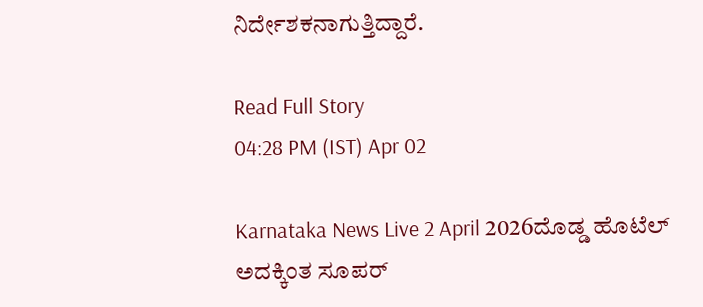ನಿರ್ದೇಶಕನಾಗುತ್ತಿದ್ದಾರೆ.

Read Full Story
04:28 PM (IST) Apr 02

Karnataka News Live 2 April 2026ದೊಡ್ಡ ಹೊಟೆಲ್ ಅದಕ್ಕಿಂತ ಸೂಪರ್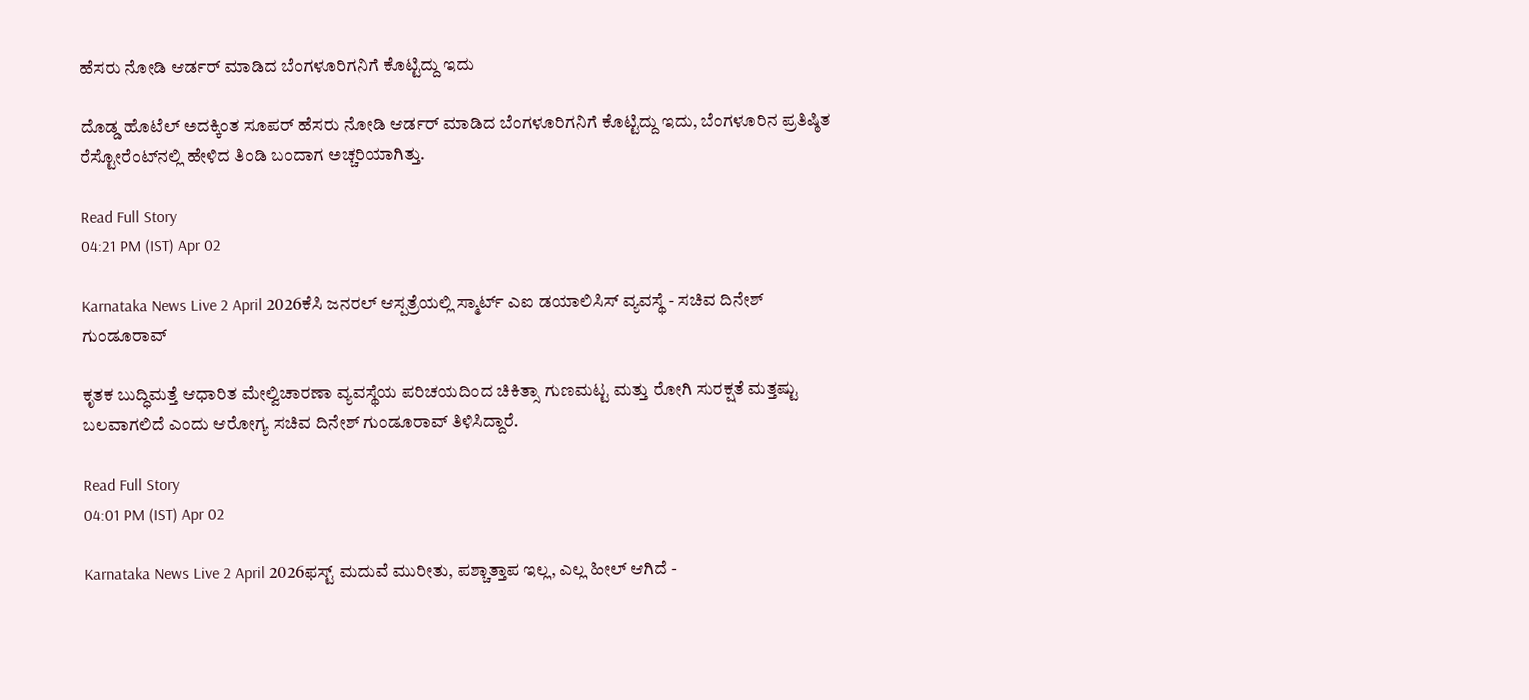ಹೆಸರು ನೋಡಿ ಆರ್ಡರ್ ಮಾಡಿದ ಬೆಂಗಳೂರಿಗನಿಗೆ ಕೊಟ್ಟಿದ್ದು ಇದು

ದೊಡ್ಡ ಹೊಟೆಲ್ ಅದಕ್ಕಿಂತ ಸೂಪರ್ ಹೆಸರು ನೋಡಿ ಆರ್ಡರ್ ಮಾಡಿದ ಬೆಂಗಳೂರಿಗನಿಗೆ ಕೊಟ್ಟಿದ್ದು ಇದು, ಬೆಂಗಳೂರಿನ ಪ್ರತಿಷ್ಠಿತ ರೆಸ್ಟೋರೆಂಟ್‌ನಲ್ಲಿ ಹೇಳಿದ ತಿಂಡಿ ಬಂದಾಗ ಅಚ್ಚರಿಯಾಗಿತ್ತು.

Read Full Story
04:21 PM (IST) Apr 02

Karnataka News Live 2 April 2026ಕೆಸಿ ಜನರಲ್ ಆಸ್ಪತ್ರೆಯಲ್ಲಿ ಸ್ಮಾರ್ಟ್ ಎಐ ಡಯಾಲಿಸಿಸ್ ವ್ಯವಸ್ಥೆ - ಸಚಿವ ದಿನೇಶ್ ಗುಂಡೂರಾವ್

ಕೃತಕ ಬುದ್ಧಿಮತ್ತೆ ಆಧಾರಿತ ಮೇಲ್ವಿಚಾರಣಾ ವ್ಯವಸ್ಥೆಯ ಪರಿಚಯದಿಂದ ಚಿಕಿತ್ಸಾ ಗುಣಮಟ್ಟ ಮತ್ತು ರೋಗಿ ಸುರಕ್ಷತೆ ಮತ್ತಷ್ಟು ಬಲವಾಗಲಿದೆ ಎಂದು ಆರೋಗ್ಯ ಸಚಿವ ದಿನೇಶ್ ಗುಂಡೂರಾವ್ ತಿಳಿಸಿದ್ದಾರೆ.

Read Full Story
04:01 PM (IST) Apr 02

Karnataka News Live 2 April 2026ಫಸ್ಟ್‌ ಮದುವೆ ಮುರೀತು, ಪಶ್ಚಾತ್ತಾಪ ಇಲ್ಲ, ಎಲ್ಲ ಹೀಲ್‌ ಆಗಿದೆ -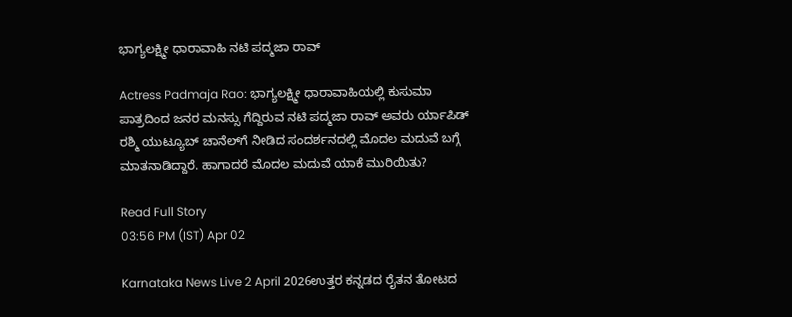ಭಾಗ್ಯಲಕ್ಷ್ಮೀ ಧಾರಾವಾಹಿ ನಟಿ ಪದ್ಮಜಾ ರಾವ್

Actress Padmaja Rao: ಭಾಗ್ಯಲಕ್ಷ್ಮೀ ಧಾರಾವಾಹಿಯಲ್ಲಿ ಕುಸುಮಾ ಪಾತ್ರದಿಂದ ಜನರ ಮನಸ್ಸು ಗೆದ್ದಿರುವ ನಟಿ ಪದ್ಮಜಾ ರಾವ್‌ ಅವರು ರ್ಯಾಪಿಡ್‌ ರಶ್ಮಿ ಯುಟ್ಯೂಬ್‌ ಚಾನೆಲ್‌ಗೆ ನೀಡಿದ ಸಂದರ್ಶನದಲ್ಲಿ ಮೊದಲ ಮದುವೆ ಬಗ್ಗೆ ಮಾತನಾಡಿದ್ದಾರೆ. ಹಾಗಾದರೆ ಮೊದಲ ಮದುವೆ ಯಾಕೆ ಮುರಿಯಿತು?

Read Full Story
03:56 PM (IST) Apr 02

Karnataka News Live 2 April 2026ಉತ್ತರ ಕನ್ನಡದ ರೈತನ ತೋಟದ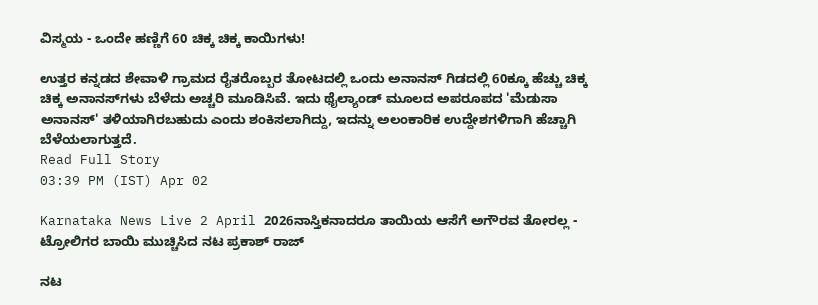ವಿಸ್ಮಯ - ಒಂದೇ ಹಣ್ಣಿಗೆ 60 ಚಿಕ್ಕ ಚಿಕ್ಕ ಕಾಯಿಗಳು!

ಉತ್ತರ ಕನ್ನಡದ ಶೇವಾಳಿ ಗ್ರಾಮದ ರೈತರೊಬ್ಬರ ತೋಟದಲ್ಲಿ ಒಂದು ಅನಾನಸ್ ಗಿಡದಲ್ಲಿ 60ಕ್ಕೂ ಹೆಚ್ಚು ಚಿಕ್ಕ ಚಿಕ್ಕ ಅನಾನಸ್‌ಗಳು ಬೆಳೆದು ಅಚ್ಚರಿ ಮೂಡಿಸಿವೆ. ಇದು ಥೈಲ್ಯಾಂಡ್ ಮೂಲದ ಅಪರೂಪದ 'ಮೆಡುಸಾ ಅನಾನಸ್' ತಳಿಯಾಗಿರಬಹುದು ಎಂದು ಶಂಕಿಸಲಾಗಿದ್ದು, ಇದನ್ನು ಅಲಂಕಾರಿಕ ಉದ್ದೇಶಗಳಿಗಾಗಿ ಹೆಚ್ಚಾಗಿ ಬೆಳೆಯಲಾಗುತ್ತದೆ.
Read Full Story
03:39 PM (IST) Apr 02

Karnataka News Live 2 April 2026ನಾಸ್ತಿಕನಾದರೂ ತಾಯಿಯ ಆಸೆಗೆ ಅಗೌರವ ತೋರಲ್ಲ - ಟ್ರೋಲಿಗರ ಬಾಯಿ ಮುಚ್ಚಿಸಿದ ನಟ ಪ್ರಕಾಶ್ ರಾಜ್

ನಟ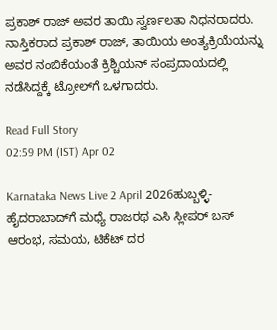ಪ್ರಕಾಶ್ ರಾಜ್ ಅವರ ತಾಯಿ ಸ್ವರ್ಣಲತಾ ನಿಧನರಾದರು. ನಾಸ್ತಿಕರಾದ ಪ್ರಕಾಶ್ ರಾಜ್, ತಾಯಿಯ ಅಂತ್ಯಕ್ರಿಯೆಯನ್ನು ಅವರ ನಂಬಿಕೆಯಂತೆ ಕ್ರಿಶ್ಚಿಯನ್ ಸಂಪ್ರದಾಯದಲ್ಲಿ ನಡೆಸಿದ್ದಕ್ಕೆ ಟ್ರೋಲ್‌ಗೆ ಒಳಗಾದರು.

Read Full Story
02:59 PM (IST) Apr 02

Karnataka News Live 2 April 2026ಹುಬ್ಬಳ್ಳಿ-ಹೈದರಾಬಾದ್‌ಗೆ ಮಧ್ಯೆ ರಾಜರಥ ಎಸಿ ಸ್ಲೀಪರ್ ಬಸ್ ಆರಂಭ, ಸಮಯ, ಟಿಕೆಟ್ ದರ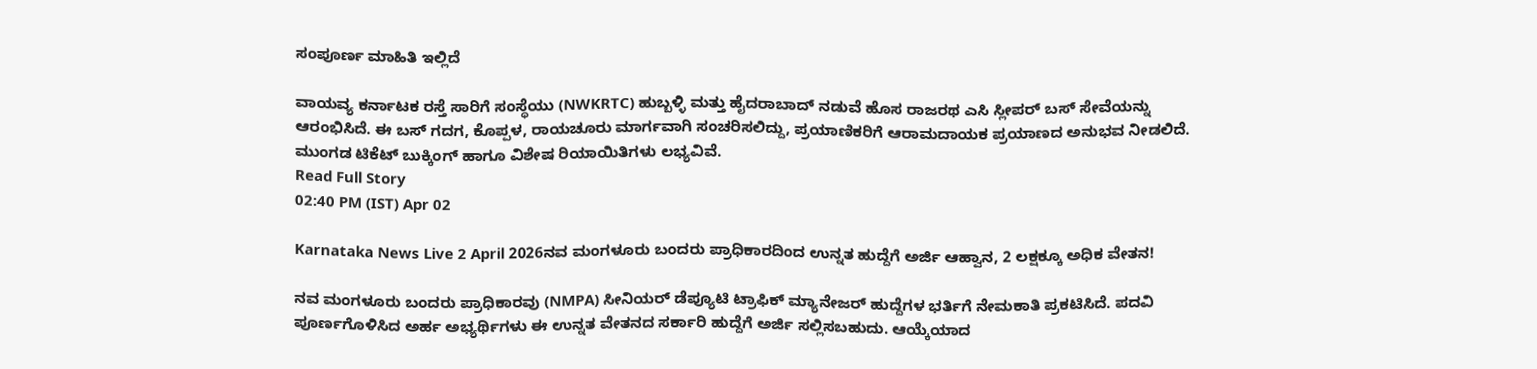ಸಂಪೂರ್ಣ ಮಾಹಿತಿ ಇಲ್ಲಿದೆ

ವಾಯವ್ಯ ಕರ್ನಾಟಕ ರಸ್ತೆ ಸಾರಿಗೆ ಸಂಸ್ಥೆಯು (NWKRTC) ಹುಬ್ಬಳ್ಳಿ ಮತ್ತು ಹೈದರಾಬಾದ್ ನಡುವೆ ಹೊಸ ರಾಜರಥ ಎಸಿ ಸ್ಲೀಪರ್ ಬಸ್ ಸೇವೆಯನ್ನು ಆರಂಭಿಸಿದೆ. ಈ ಬಸ್ ಗದಗ, ಕೊಪ್ಪಳ, ರಾಯಚೂರು ಮಾರ್ಗವಾಗಿ ಸಂಚರಿಸಲಿದ್ದು, ಪ್ರಯಾಣಿಕರಿಗೆ ಆರಾಮದಾಯಕ ಪ್ರಯಾಣದ ಅನುಭವ ನೀಡಲಿದೆ. ಮುಂಗಡ ಟಿಕೆಟ್ ಬುಕ್ಕಿಂಗ್ ಹಾಗೂ ವಿಶೇಷ ರಿಯಾಯಿತಿಗಳು ಲಭ್ಯವಿವೆ.
Read Full Story
02:40 PM (IST) Apr 02

Karnataka News Live 2 April 2026ನವ ಮಂಗಳೂರು ಬಂದರು ಪ್ರಾಧಿಕಾರದಿಂದ ಉನ್ನತ ಹುದ್ದೆಗೆ ಅರ್ಜಿ ಆಹ್ವಾನ, 2 ಲಕ್ಷಕ್ಕೂ ಅಧಿಕ ವೇತನ!

ನವ ಮಂಗಳೂರು ಬಂದರು ಪ್ರಾಧಿಕಾರವು (NMPA) ಸೀನಿಯರ್ ಡೆಪ್ಯೂಟಿ ಟ್ರಾಫಿಕ್ ಮ್ಯಾನೇಜರ್ ಹುದ್ದೆಗಳ ಭರ್ತಿಗೆ ನೇಮಕಾತಿ ಪ್ರಕಟಿಸಿದೆ. ಪದವಿ ಪೂರ್ಣಗೊಳಿಸಿದ ಅರ್ಹ ಅಭ್ಯರ್ಥಿಗಳು ಈ ಉನ್ನತ ವೇತನದ ಸರ್ಕಾರಿ ಹುದ್ದೆಗೆ ಅರ್ಜಿ ಸಲ್ಲಿಸಬಹುದು. ಆಯ್ಕೆಯಾದ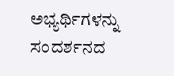ಅಭ್ಯರ್ಥಿಗಳನ್ನು ಸಂದರ್ಶನದ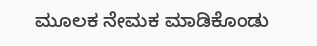ಮೂಲಕ ನೇಮಕ ಮಾಡಿಕೊಂಡು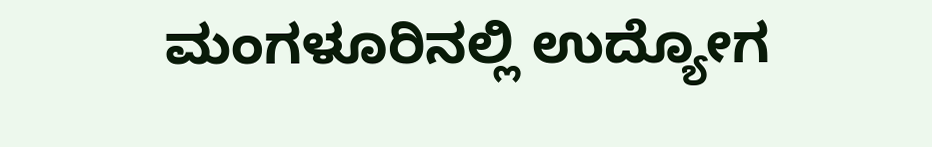ಮಂಗಳೂರಿನಲ್ಲಿ ಉದ್ಯೋಗ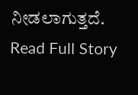ನೀಡಲಾಗುತ್ತದೆ.
Read Full Story